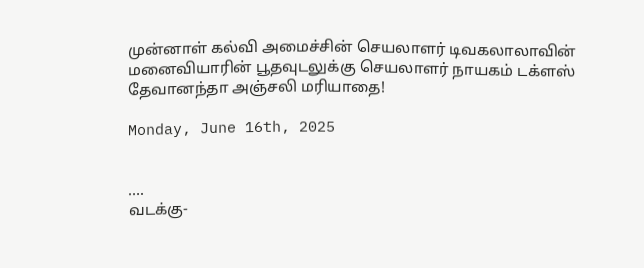முன்னாள் கல்வி அமைச்சின் செயலாளர் டிவகலாலாவின் மனைவியாரின் பூதவுடலுக்கு செயலாளர் நாயகம் டக்ளஸ் தேவானந்தா அஞ்சலி மரியாதை!

Monday, June 16th, 2025


….
வடக்கு-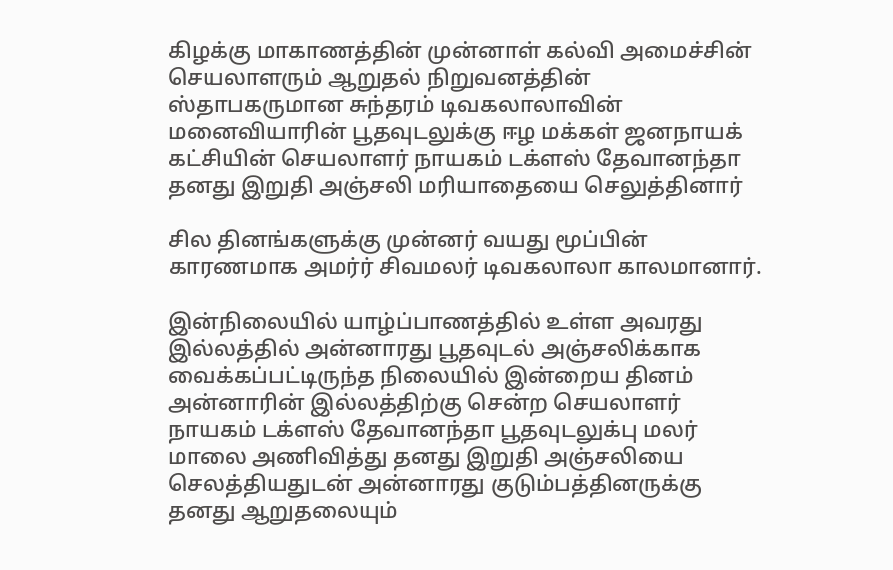கிழக்கு மாகாணத்தின் முன்னாள் கல்வி அமைச்சின் செயலாளரும் ஆறுதல் நிறுவனத்தின் ஸ்தாபகருமான சுந்தரம் டிவகலாலாவின் மனைவியாரின் பூதவுடலுக்கு ஈழ மக்கள் ஜனநாயக் கட்சியின் செயலாளர் நாயகம் டக்ளஸ் தேவானந்தா தனது இறுதி அஞ்சலி மரியாதையை செலுத்தினார்

சில தினங்களுக்கு முன்னர் வயது மூப்பின் காரணமாக அமர்ர் சிவமலர் டிவகலாலா காலமானார்.

இன்நிலையில் யாழ்ப்பாணத்தில் உள்ள அவரது இல்லத்தில் அன்னாரது பூதவுடல் அஞ்சலிக்காக வைக்கப்பட்டிருந்த நிலையில் இன்றைய தினம் அன்னாரின் இல்லத்திற்கு சென்ற செயலாளர் நாயகம் டக்ளஸ் தேவானந்தா பூதவுடலுக்பு மலர் மாலை அணிவித்து தனது இறுதி அஞ்சலியை செலத்தியதுடன் அன்னாரது குடும்பத்தினருக்கு தனது ஆறுதலையும்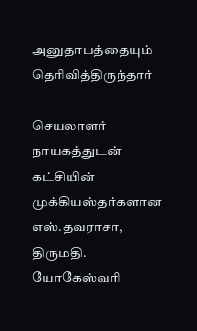அனுதாபத்தையும் தெரிவித்திருந்தார்

செயலாளர் நாயகத்துடன் கட்சியின் முக்கியஸ்தர்களான எஸ்.தவராசா, திருமதி. யோகேஸ்வரி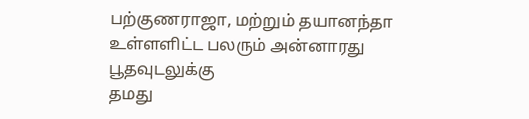பற்குணராஜா, மற்றும் தயானந்தா உள்ளளிட்ட பலரும் அன்னாரது பூதவுடலுக்கு
தமது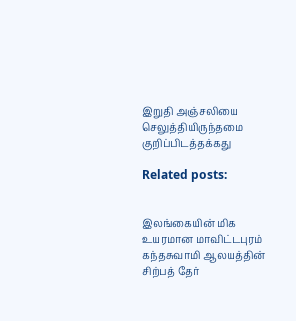இறுதி அஞ்சலியை செலுத்தியிருந்தமை குறிப்பிடத்தக்கது

Related posts:


இலங்கையின் மிக உயரமான மாவிட்டபுரம் கந்தசுவாமி ஆலயத்தின் சிற்பத் தேர்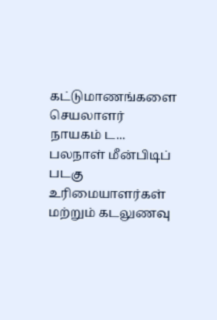கட்டுமாணங்களை செயலாளர் நாயகம் ட...
பலநாள் மீன்பிடிப் படகு உரிமையாளர்கள் மற்றும் கடலுணவு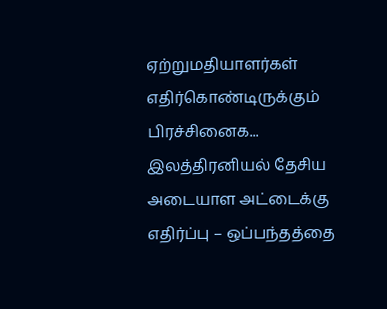ஏற்றுமதியாளர்கள் எதிர்கொண்டிருக்கும் பிரச்சினைக...
இலத்திரனியல் தேசிய அடையாள அட்டைக்கு எதிர்ப்பு – ஒப்பந்தத்தை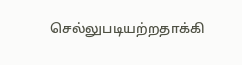செல்லுபடியற்றதாக்கி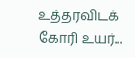உத்தரவிடக் கோரி உயர்...